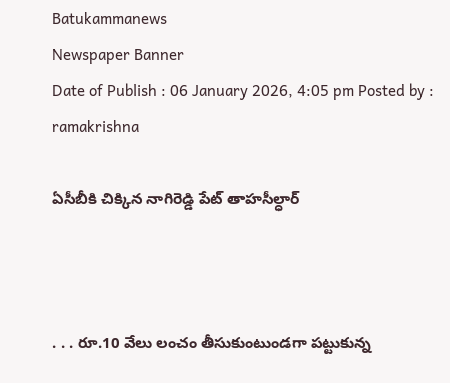Batukammanews
Newspaper Banner
Date of Publish : 06 January 2026, 4:05 pm Posted by : ramakrishna

ఏసీబీకి చిక్కిన నాగిరెడ్డి పేట్ తాహసీల్ధార్



. . . రూ.10 వేలు లంచం తీసుకుంటుండగా పట్టుకున్న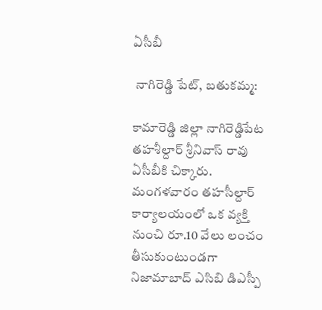ఏసీబీ

 నాగిరెడ్డి పేట్, బతుకమ్మ:

కామారెడ్డి జిల్లా నాగిరెడ్డిపేట తహశీల్దార్ శ్రీనివాస్ రావు ఏసీబీకి చిక్కారు. మంగళవారం తహసీల్దార్ కార్యాలయంలో ఒక వ్యక్తి నుంచి రూ.10 వేలు లంచం తీసుకుంటుండగా నిజామాబాద్ ఎసిబి డిఎస్పీ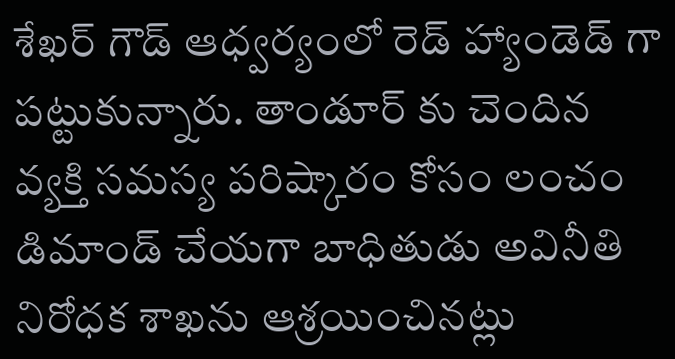శేఖర్ గౌడ్ ఆధ్వర్యంలో రెడ్ హ్యాండెడ్ గా పట్టుకున్నారు. తాండూర్ కు చెందిన వ్యక్తి సమస్య పరిష్కారం కోసం లంచం డిమాండ్ చేయగా బాధితుడు అవినీతి నిరోధక శాఖను ఆశ్రయించినట్లు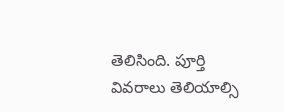తెలిసింది. పూర్తి వివరాలు తెలియాల్సి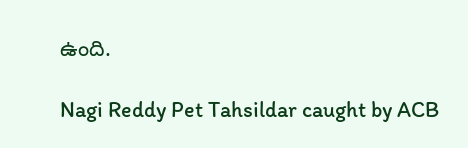ఉంది.

Nagi Reddy Pet Tahsildar caught by ACB